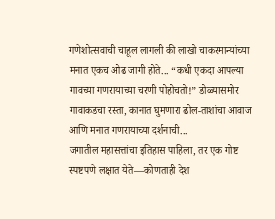गणेशोत्सवाची चाहूल लागली की लाखो चाकरमान्यांच्या मनात एकच ओढ जागी होते... “कधी एकदा आपल्या गावच्या गणरायाच्या चरणी पोहोचतो!” डोळ्यासमोर गावाकडचा रस्ता, कानात घुमणारा ढोल-ताशांचा आवाज आणि मनात गणरायाच्या दर्शनाची...
जगातील महासत्तांचा इतिहास पाहिला, तर एक गोष्ट स्पष्टपणे लक्षात येते—कोणताही देश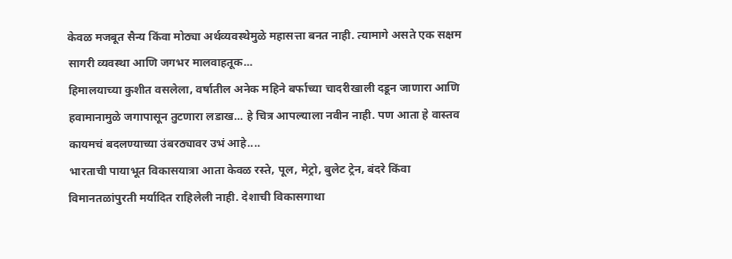केवळ मजबूत सैन्य किंवा मोठ्या अर्थव्यवस्थेमुळे महासत्ता बनत नाही. त्यामागे असते एक सक्षम सागरी व्यवस्था आणि जगभर मालवाहतूक...
हिमालयाच्या कुशीत वसलेला, वर्षातील अनेक महिने बर्फाच्या चादरीखाली दडून जाणारा आणि हवामानामुळे जगापासून तुटणारा लडाख... हे चित्र आपल्याला नवीन नाही. पण आता हे वास्तव कायमचं बदलण्याच्या उंबरठ्यावर उभं आहे....
भारताची पायाभूत विकासयात्रा आता केवळ रस्ते, पूल, मेट्रो, बुलेट ट्रेन, बंदरे किंवा विमानतळांपुरती मर्यादित राहिलेली नाही. देशाची विकासगाथा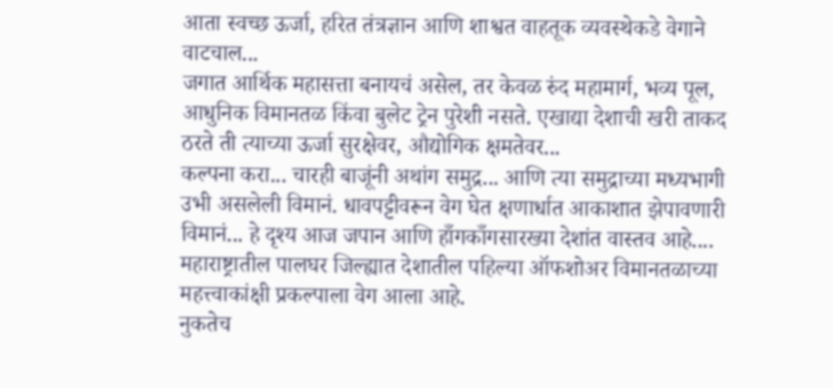आता स्वच्छ ऊर्जा, हरित तंत्रज्ञान आणि शाश्वत वाहतूक व्यवस्थेकडे वेगाने वाटचाल...
जगात आर्थिक महासत्ता बनायचं असेल, तर केवळ रुंद महामार्ग, भव्य पूल, आधुनिक विमानतळ किंवा बुलेट ट्रेन पुरेशी नसते. एखाद्या देशाची खरी ताकद ठरते ती त्याच्या ऊर्जा सुरक्षेवर, औद्योगिक क्षमतेवर...
कल्पना करा... चारही बाजूंनी अथांग समुद्र... आणि त्या समुद्राच्या मध्यभागी उभी असलेली विमानं. धावपट्टीवरून वेग घेत क्षणार्धात आकाशात झेपावणारी विमानं... हे दृश्य आज जपान आणि हाँगकाँगसारख्या देशांत वास्तव आहे....
महाराष्ट्रातील पालघर जिल्ह्यात देशातील पहिल्या ऑफशोअर विमानतळाच्या महत्त्वाकांक्षी प्रकल्पाला वेग आला आहे.
नुकतेच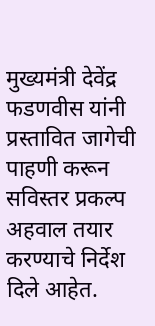मुख्यमंत्री देवेंद्र फडणवीस यांनी प्रस्तावित जागेची पाहणी करून सविस्तर प्रकल्प अहवाल तयार करण्याचे निर्देश दिले आहेत.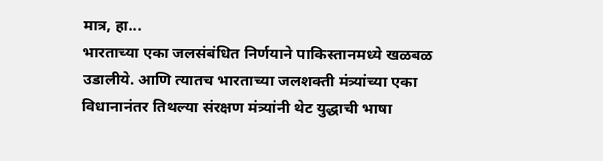मात्र, हा...
भारताच्या एका जलसंबंधित निर्णयाने पाकिस्तानमध्ये खळबळ उडालीये. आणि त्यातच भारताच्या जलशक्ती मंत्र्यांच्या एका विधानानंतर तिथल्या संरक्षण मंत्र्यांनी थेट युद्धाची भाषा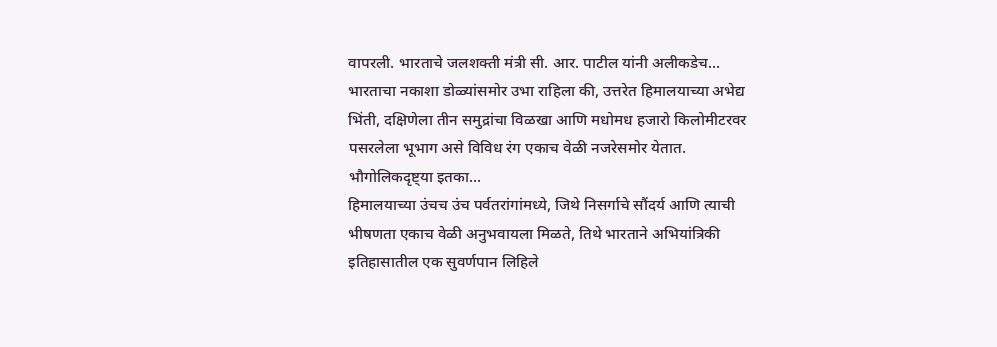वापरली. भारताचे जलशक्ती मंत्री सी. आर. पाटील यांनी अलीकडेच...
भारताचा नकाशा डोळ्यांसमोर उभा राहिला की, उत्तरेत हिमालयाच्या अभेद्य भिंती, दक्षिणेला तीन समुद्रांचा विळखा आणि मधोमध हजारो किलोमीटरवर पसरलेला भूभाग असे विविध रंग एकाच वेळी नजरेसमोर येतात. भौगोलिकदृष्ट्या इतका...
हिमालयाच्या उंचच उंच पर्वतरांगांमध्ये, जिथे निसर्गाचे सौंदर्य आणि त्याची भीषणता एकाच वेळी अनुभवायला मिळते, तिथे भारताने अभियांत्रिकी इतिहासातील एक सुवर्णपान लिहिले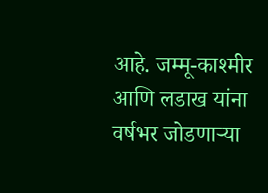आहे. जम्मू-काश्मीर आणि लडाख यांना वर्षभर जोडणाऱ्या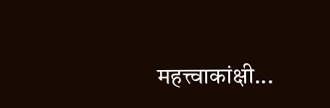महत्त्वाकांक्षी...